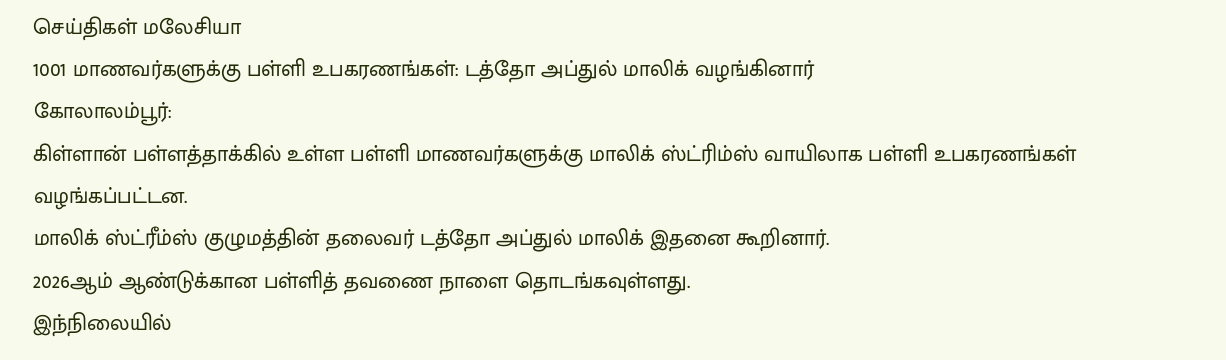செய்திகள் மலேசியா
1001 மாணவர்களுக்கு பள்ளி உபகரணங்கள்: டத்தோ அப்துல் மாலிக் வழங்கினார்
கோலாலம்பூர்:
கிள்ளான் பள்ளத்தாக்கில் உள்ள பள்ளி மாணவர்களுக்கு மாலிக் ஸ்ட்ரிம்ஸ் வாயிலாக பள்ளி உபகரணங்கள் வழங்கப்பட்டன.
மாலிக் ஸ்ட்ரீம்ஸ் குழுமத்தின் தலைவர் டத்தோ அப்துல் மாலிக் இதனை கூறினார்.
2026ஆம் ஆண்டுக்கான பள்ளித் தவணை நாளை தொடங்கவுள்ளது.
இந்நிலையில்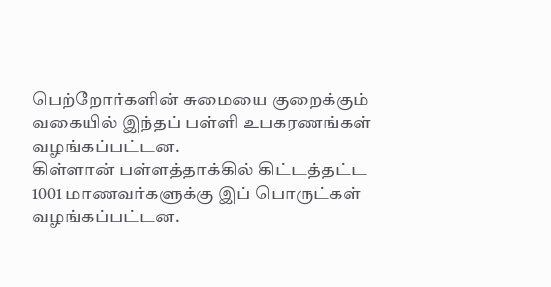பெற்றோர்களின் சுமையை குறைக்கும் வகையில் இந்தப் பள்ளி உபகரணங்கள் வழங்கப்பட்டன.
கிள்ளான் பள்ளத்தாக்கில் கிட்டத்தட்ட 1001 மாணவர்களுக்கு இப் பொருட்கள் வழங்கப்பட்டன.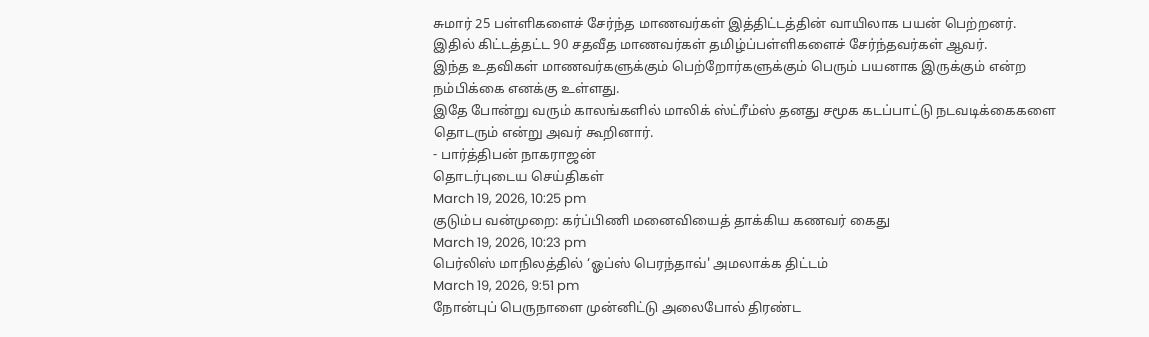சுமார் 25 பள்ளிகளைச் சேர்ந்த மாணவர்கள் இத்திட்டத்தின் வாயிலாக பயன் பெற்றனர்.
இதில் கிட்டத்தட்ட 90 சதவீத மாணவர்கள் தமிழ்ப்பள்ளிகளைச் சேர்ந்தவர்கள் ஆவர்.
இந்த உதவிகள் மாணவர்களுக்கும் பெற்றோர்களுக்கும் பெரும் பயனாக இருக்கும் என்ற நம்பிக்கை எனக்கு உள்ளது.
இதே போன்று வரும் காலங்களில் மாலிக் ஸ்ட்ரீம்ஸ் தனது சமூக கடப்பாட்டு நடவடிக்கைகளை தொடரும் என்று அவர் கூறினார்.
- பார்த்திபன் நாகராஜன்
தொடர்புடைய செய்திகள்
March 19, 2026, 10:25 pm
குடும்ப வன்முறை: கர்ப்பிணி மனைவியைத் தாக்கிய கணவர் கைது
March 19, 2026, 10:23 pm
பெர்லிஸ் மாநிலத்தில் ‘ஓப்ஸ் பெரந்தாவ்' அமலாக்க திட்டம்
March 19, 2026, 9:51 pm
நோன்புப் பெருநாளை முன்னிட்டு அலைபோல் திரண்ட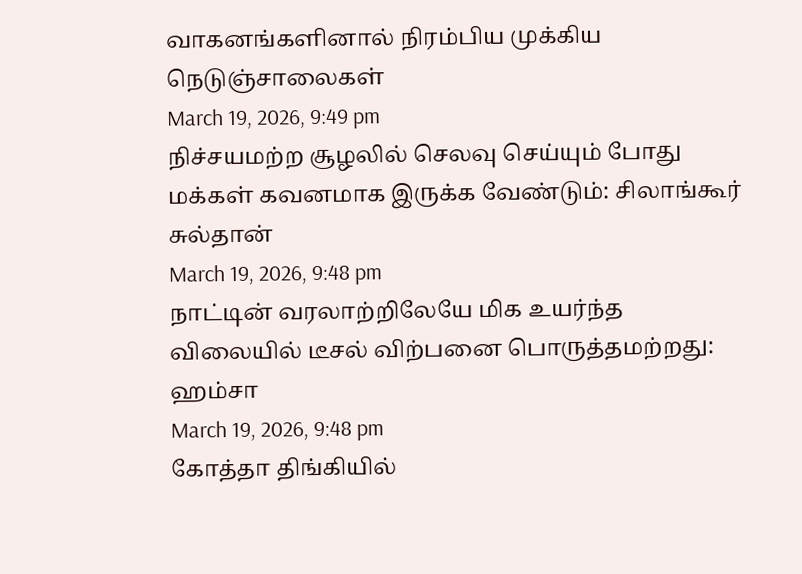வாகனங்களினால் நிரம்பிய முக்கிய நெடுஞ்சாலைகள்
March 19, 2026, 9:49 pm
நிச்சயமற்ற சூழலில் செலவு செய்யும் போது மக்கள் கவனமாக இருக்க வேண்டும்: சிலாங்கூர் சுல்தான்
March 19, 2026, 9:48 pm
நாட்டின் வரலாற்றிலேயே மிக உயர்ந்த விலையில் டீசல் விற்பனை பொருத்தமற்றது: ஹம்சா
March 19, 2026, 9:48 pm
கோத்தா திங்கியில்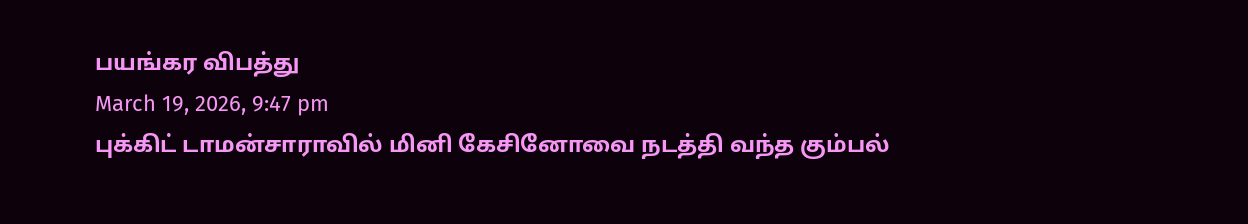பயங்கர விபத்து
March 19, 2026, 9:47 pm
புக்கிட் டாமன்சாராவில் மினி கேசினோவை நடத்தி வந்த கும்பல்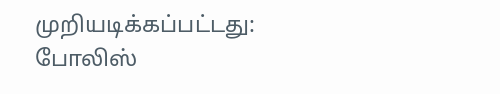முறியடிக்கப்பட்டது: போலிஸ்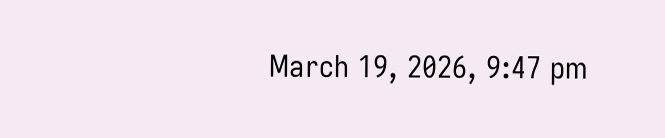March 19, 2026, 9:47 pm